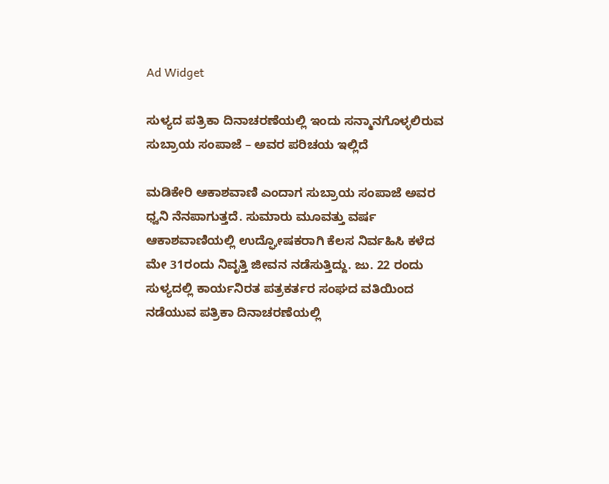Ad Widget

ಸುಳ್ಯದ ಪತ್ರಿಕಾ ದಿನಾಚರಣೆಯಲ್ಲಿ ಇಂದು ಸನ್ಮಾನಗೊಳ್ಳಲಿರುವ ಸುಬ್ರಾಯ ಸಂಪಾಜೆ – ಅವರ ಪರಿಚಯ ಇಲ್ಲಿದೆ

ಮಡಿಕೇರಿ ಆಕಾಶವಾಣಿ ಎಂದಾಗ ಸುಬ್ರಾಯ ಸಂಪಾಜೆ ಅವರ ಧ್ವನಿ ನೆನಪಾಗುತ್ತದೆ. ಸುಮಾರು ಮೂವತ್ತು ವರ್ಷ ಆಕಾಶವಾಣಿಯಲ್ಲಿ ಉದ್ಘೋಷಕರಾಗಿ ಕೆಲಸ ನಿರ್ವಹಿಸಿ ಕಳೆದ ಮೇ 31ರಂದು ನಿವೃತ್ತಿ ಜೀವನ ನಡೆಸುತ್ತಿದ್ದು. ಜು. 22 ರಂದು ಸುಳ್ಯದಲ್ಲಿ ಕಾರ್ಯನಿರತ ಪತ್ರಕರ್ತರ ಸಂಘದ ವತಿಯಿಂದ ನಡೆಯುವ ಪತ್ರಿಕಾ ದಿನಾಚರಣೆಯಲ್ಲಿ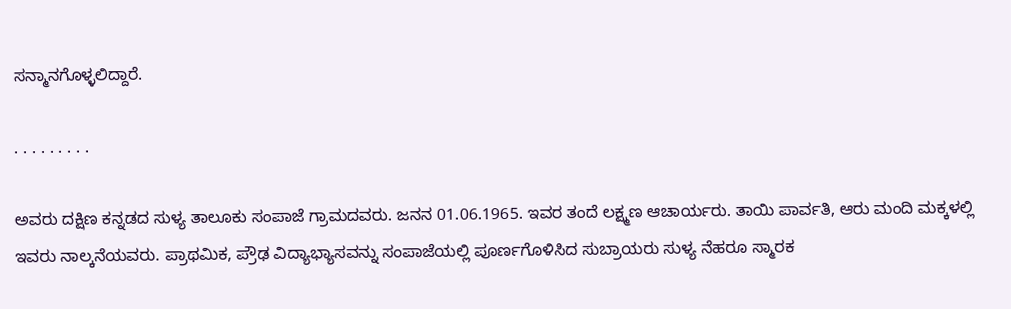ಸನ್ಮಾನಗೊಳ್ಳಲಿದ್ದಾರೆ.

. . . . . . . . .

ಅವರು ದಕ್ಷಿಣ ಕನ್ನಡದ ಸುಳ್ಯ ತಾಲೂಕು ಸಂಪಾಜೆ ಗ್ರಾಮದವರು. ಜನನ 01.06.1965. ಇವರ ತಂದೆ ಲಕ್ಷ್ಮಣ ಆಚಾರ್ಯರು. ತಾಯಿ ಪಾರ್ವತಿ, ಆರು ಮಂದಿ ಮಕ್ಕಳಲ್ಲಿ ಇವರು ನಾಲ್ಕನೆಯವರು. ಪ್ರಾಥಮಿಕ, ಪ್ರೌಢ ವಿದ್ಯಾಭ್ಯಾಸವನ್ನು ಸಂಪಾಜೆಯಲ್ಲಿ ಪೂರ್ಣಗೊಳಿಸಿದ ಸುಬ್ರಾಯರು ಸುಳ್ಯ ನೆಹರೂ ಸ್ಮಾರಕ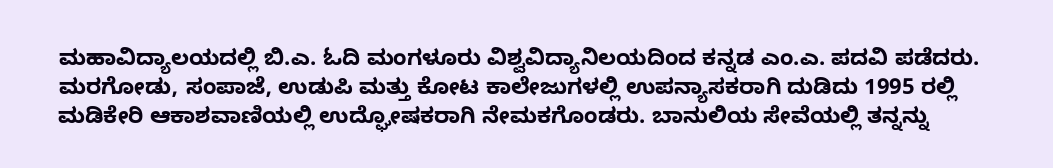ಮಹಾವಿದ್ಯಾಲಯದಲ್ಲಿ ಬಿ.ಎ. ಓದಿ ಮಂಗಳೂರು ವಿಶ್ವವಿದ್ಯಾನಿಲಯದಿಂದ ಕನ್ನಡ ಎಂ.ಎ. ಪದವಿ ಪಡೆದರು. ಮರಗೋಡು, ಸಂಪಾಜೆ, ಉಡುಪಿ ಮತ್ತು ಕೋಟ ಕಾಲೇಜುಗಳಲ್ಲಿ ಉಪನ್ಯಾಸಕರಾಗಿ ದುಡಿದು 1995 ರಲ್ಲಿ
ಮಡಿಕೇರಿ ಆಕಾಶವಾಣಿಯಲ್ಲಿ ಉದ್ಘೋಷಕರಾಗಿ ನೇಮಕಗೊಂಡರು. ಬಾನುಲಿಯ ಸೇವೆಯಲ್ಲಿ ತನ್ನನ್ನು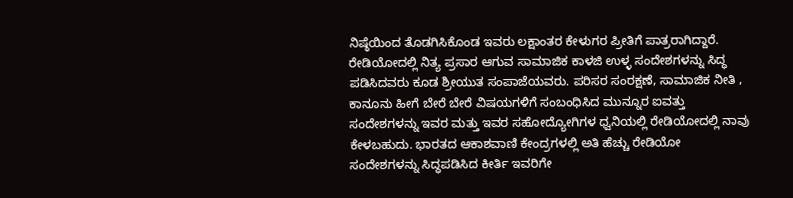ನಿಷ್ಠೆಯಿಂದ ತೊಡಗಿಸಿಕೊಂಡ ಇವರು ಲಕ್ಷಾಂತರ ಕೇಳುಗರ ಪ್ರೀತಿಗೆ ಪಾತ್ರರಾಗಿದ್ದಾರೆ. ರೇಡಿಯೋದಲ್ಲಿ ನಿತ್ಯ ಪ್ರಸಾರ ಆಗುವ ಸಾಮಾಜಿಕ ಕಾಳಜಿ ಉಳ್ಳ ಸಂದೇಶಗಳನ್ನು ಸಿದ್ಧ ಪಡಿಸಿದವರು ಕೂಡ ಶ್ರೀಯುತ ಸಂಪಾಜೆಯವರು. ಪರಿಸರ ಸಂರಕ್ಷಣೆ, ಸಾಮಾಜಿಕ ನೀತಿ , ಕಾನೂನು ಹೀಗೆ ಬೇರೆ ಬೇರೆ ವಿಷಯಗಳಿಗೆ ಸಂಬಂಧಿಸಿದ ಮುನ್ನೂರ ಐವತ್ತು ಸಂದೇಶಗಳನ್ನು ಇವರ ಮತ್ತು ಇವರ ಸಹೋದ್ಯೋಗಿಗಳ ಧ್ವನಿಯಲ್ಲಿ ರೇಡಿಯೋದಲ್ಲಿ ನಾವು ಕೇಳಬಹುದು. ಭಾರತದ ಆಕಾಶವಾಣಿ ಕೇಂದ್ರಗಳಲ್ಲಿ ಅತಿ ಹೆಚ್ಚು ರೇಡಿಯೋ ಸಂದೇಶಗಳನ್ನು ಸಿದ್ಧಪಡಿಸಿದ ಕೀರ್ತಿ ಇವರಿಗೇ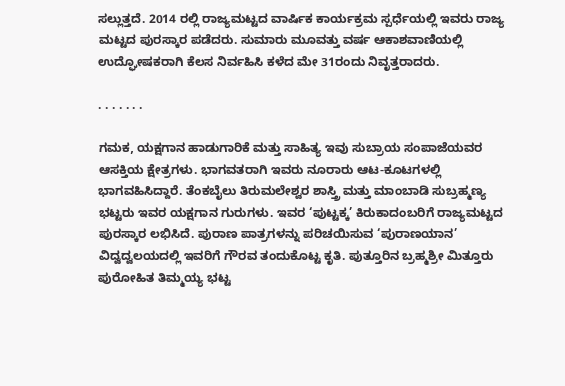ಸಲ್ಲುತ್ತದೆ. 2014 ರಲ್ಲಿ ರಾಜ್ಯಮಟ್ಟದ ವಾರ್ಷಿಕ ಕಾರ್ಯಕ್ರಮ ಸ್ಪರ್ಧೆಯಲ್ಲಿ ಇವರು ರಾಜ್ಯ ಮಟ್ಟದ ಪುರಸ್ಕಾರ ಪಡೆದರು. ಸುಮಾರು ಮೂವತ್ತು ವರ್ಷ ಆಕಾಶವಾಣಿಯಲ್ಲಿ ಉದ್ಘೋಷಕರಾಗಿ ಕೆಲಸ ನಿರ್ವಹಿಸಿ ಕಳೆದ ಮೇ 31ರಂದು ನಿವೃತ್ತರಾದರು.

. . . . . . .

ಗಮಕ, ಯಕ್ಷಗಾನ ಹಾಡುಗಾರಿಕೆ ಮತ್ತು ಸಾಹಿತ್ಯ ಇವು ಸುಬ್ರಾಯ ಸಂಪಾಜೆಯವರ ಆಸಕ್ತಿಯ ಕ್ಷೇತ್ರಗಳು. ಭಾಗವತರಾಗಿ ಇವರು ನೂರಾರು ಆಟ-ಕೂಟಗಳಲ್ಲಿ ಭಾಗವಹಿಸಿದ್ದಾರೆ. ತೆಂಕಬೈಲು ತಿರುಮಲೇಶ್ವರ ಶಾಸ್ತ್ರಿ ಮತ್ತು ಮಾಂಬಾಡಿ ಸುಬ್ರಹ್ಮಣ್ಯ ಭಟ್ಟರು ಇವರ ಯಕ್ಷಗಾನ ಗುರುಗಳು. ಇವರ ‘ಪುಟ್ಟಕ್ಕ’ ಕಿರುಕಾದಂಬರಿಗೆ ರಾಜ್ಯಮಟ್ಟದ ಪುರಸ್ಕಾರ ಲಭಿಸಿದೆ. ಪುರಾಣ ಪಾತ್ರಗಳನ್ನು ಪರಿಚಯಿಸುವ ‘ಪುರಾಣಯಾನ’ ವಿದ್ವದ್ವಲಯದಲ್ಲಿ ಇವರಿಗೆ ಗೌರವ ತಂದುಕೊಟ್ಟ ಕೃತಿ. ಪುತ್ತೂರಿನ ಬ್ರಹ್ಮಶ್ರೀ ಮಿತ್ತೂರು ಪುರೋಹಿತ ತಿಮ್ಮಯ್ಯ ಭಟ್ಟ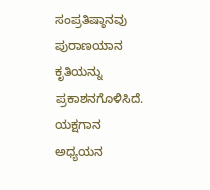ಸಂಪ್ರತಿಷ್ಠಾನವು ಪುರಾಣಯಾನ ಕೃತಿಯನ್ನು ಪ್ರಕಾಶನಗೊಳಿಸಿದೆ. ಯಕ್ಷಗಾನ ಅಧ್ಯಯನ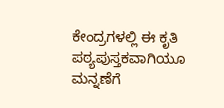ಕೇಂದ್ರಗಳಲ್ಲಿ ಈ ಕೃತಿ ಪಠ್ಯಪುಸ್ತಕವಾಗಿಯೂ ಮನ್ನಣೆಗೆ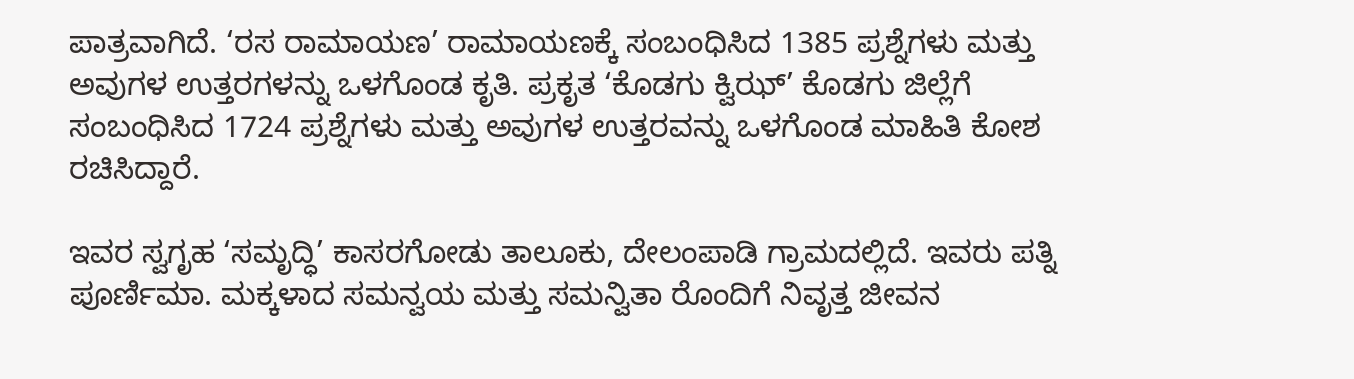ಪಾತ್ರವಾಗಿದೆ. ‘ರಸ ರಾಮಾಯಣ’ ರಾಮಾಯಣಕ್ಕೆ ಸಂಬಂಧಿಸಿದ 1385 ಪ್ರಶ್ನೆಗಳು ಮತ್ತು ಅವುಗಳ ಉತ್ತರಗಳನ್ನು ಒಳಗೊಂಡ ಕೃತಿ. ಪ್ರಕೃತ ‘ಕೊಡಗು ಕ್ವಿಝ್’ ಕೊಡಗು ಜಿಲ್ಲೆಗೆ ಸಂಬಂಧಿಸಿದ 1724 ಪ್ರಶ್ನೆಗಳು ಮತ್ತು ಅವುಗಳ ಉತ್ತರವನ್ನು ಒಳಗೊಂಡ ಮಾಹಿತಿ ಕೋಶ ರಚಿಸಿದ್ದಾರೆ.

ಇವರ ಸ್ವಗೃಹ ‘ಸಮೃದ್ಧಿ’ ಕಾಸರಗೋಡು ತಾಲೂಕು, ದೇಲಂಪಾಡಿ ಗ್ರಾಮದಲ್ಲಿದೆ. ಇವರು ಪತ್ನಿ ಪೂರ್ಣಿಮಾ. ಮಕ್ಕಳಾದ ಸಮನ್ವಯ ಮತ್ತು ಸಮನ್ವಿತಾ ರೊಂದಿಗೆ ನಿವೃತ್ತ ಜೀವನ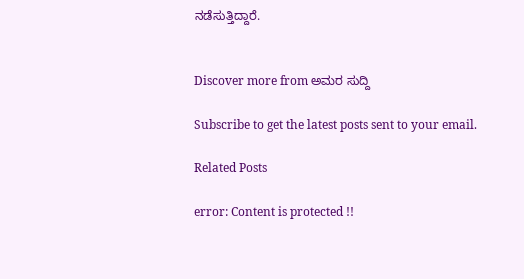ನಡೆಸುತ್ತಿದ್ದಾರೆ.


Discover more from ಅಮರ ಸುದ್ದಿ

Subscribe to get the latest posts sent to your email.

Related Posts

error: Content is protected !!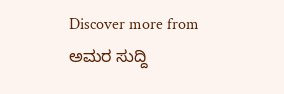Discover more from ಅಮರ ಸುದ್ದಿ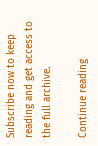Subscribe now to keep reading and get access to the full archive.

Continue reading